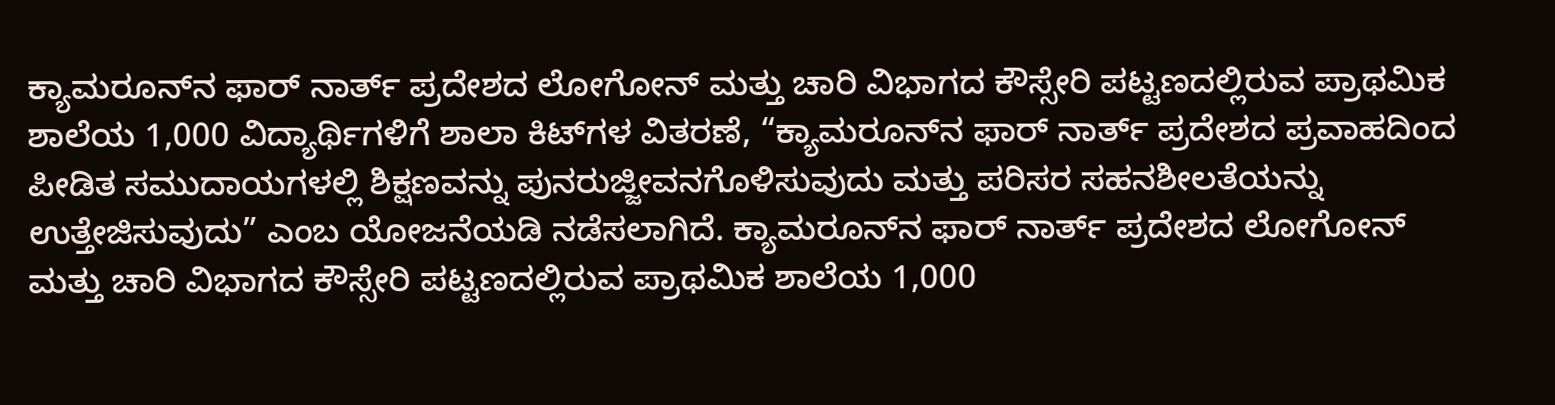ಕ್ಯಾಮರೂನ್‌ನ ಫಾರ್ ನಾರ್ತ್ ಪ್ರದೇಶದ ಲೋಗೋನ್ ಮತ್ತು ಚಾರಿ ವಿಭಾಗದ ಕೌಸ್ಸೇರಿ ಪಟ್ಟಣದಲ್ಲಿರುವ ಪ್ರಾಥಮಿಕ ಶಾಲೆಯ 1,000 ವಿದ್ಯಾರ್ಥಿಗಳಿಗೆ ಶಾಲಾ ಕಿಟ್‌ಗಳ ವಿತರಣೆ, “ಕ್ಯಾಮರೂನ್‌ನ ಫಾರ್ ನಾರ್ತ್ ಪ್ರದೇಶದ ಪ್ರವಾಹದಿಂದ ಪೀಡಿತ ಸಮುದಾಯಗಳಲ್ಲಿ ಶಿಕ್ಷಣವನ್ನು ಪುನರುಜ್ಜೀವನಗೊಳಿಸುವುದು ಮತ್ತು ಪರಿಸರ ಸಹನಶೀಲತೆಯನ್ನು ಉತ್ತೇಜಿಸುವುದು” ಎಂಬ ಯೋಜನೆಯಡಿ ನಡೆಸಲಾಗಿದೆ. ಕ್ಯಾಮರೂನ್‌ನ ಫಾರ್ ನಾರ್ತ್ ಪ್ರದೇಶದ ಲೋಗೋನ್ ಮತ್ತು ಚಾರಿ ವಿಭಾಗದ ಕೌಸ್ಸೇರಿ ಪಟ್ಟಣದಲ್ಲಿರುವ ಪ್ರಾಥಮಿಕ ಶಾಲೆಯ 1,000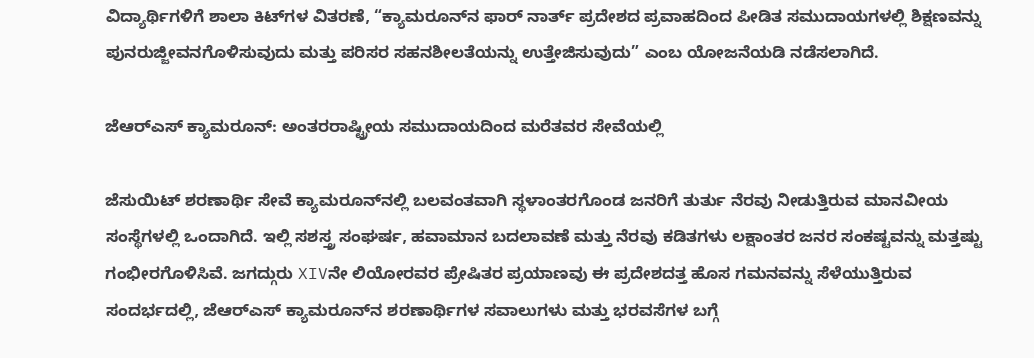ವಿದ್ಯಾರ್ಥಿಗಳಿಗೆ ಶಾಲಾ ಕಿಟ್‌ಗಳ ವಿತರಣೆ, “ಕ್ಯಾಮರೂನ್‌ನ ಫಾರ್ ನಾರ್ತ್ ಪ್ರದೇಶದ ಪ್ರವಾಹದಿಂದ ಪೀಡಿತ ಸಮುದಾಯಗಳಲ್ಲಿ ಶಿಕ್ಷಣವನ್ನು ಪುನರುಜ್ಜೀವನಗೊಳಿಸುವುದು ಮತ್ತು ಪರಿಸರ ಸಹನಶೀಲತೆಯನ್ನು ಉತ್ತೇಜಿಸುವುದು” ಎಂಬ ಯೋಜನೆಯಡಿ ನಡೆಸಲಾಗಿದೆ.

ಜೆಆರ್‌ಎಸ್ ಕ್ಯಾಮರೂನ್: ಅಂತರರಾಷ್ಟ್ರೀಯ ಸಮುದಾಯದಿಂದ ಮರೆತವರ ಸೇವೆಯಲ್ಲಿ

ಜೆಸುಯಿಟ್ ಶರಣಾರ್ಥಿ ಸೇವೆ ಕ್ಯಾಮರೂನ್‌ನಲ್ಲಿ ಬಲವಂತವಾಗಿ ಸ್ಥಳಾಂತರಗೊಂಡ ಜನರಿಗೆ ತುರ್ತು ನೆರವು ನೀಡುತ್ತಿರುವ ಮಾನವೀಯ ಸಂಸ್ಥೆಗಳಲ್ಲಿ ಒಂದಾಗಿದೆ. ಇಲ್ಲಿ ಸಶಸ್ತ್ರ ಸಂಘರ್ಷ, ಹವಾಮಾನ ಬದಲಾವಣೆ ಮತ್ತು ನೆರವು ಕಡಿತಗಳು ಲಕ್ಷಾಂತರ ಜನರ ಸಂಕಷ್ಟವನ್ನು ಮತ್ತಷ್ಟು ಗಂಭೀರಗೊಳಿಸಿವೆ. ಜಗದ್ಗುರು XIVನೇ ಲಿಯೋರವರ ಪ್ರೇಷಿತರ ಪ್ರಯಾಣವು ಈ ಪ್ರದೇಶದತ್ತ ಹೊಸ ಗಮನವನ್ನು ಸೆಳೆಯುತ್ತಿರುವ ಸಂದರ್ಭದಲ್ಲಿ, ಜೆಆರ್‌ಎಸ್ ಕ್ಯಾಮರೂನ್‌ನ ಶರಣಾರ್ಥಿಗಳ ಸವಾಲುಗಳು ಮತ್ತು ಭರವಸೆಗಳ ಬಗ್ಗೆ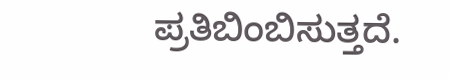ಪ್ರತಿಬಿಂಬಿಸುತ್ತದೆ.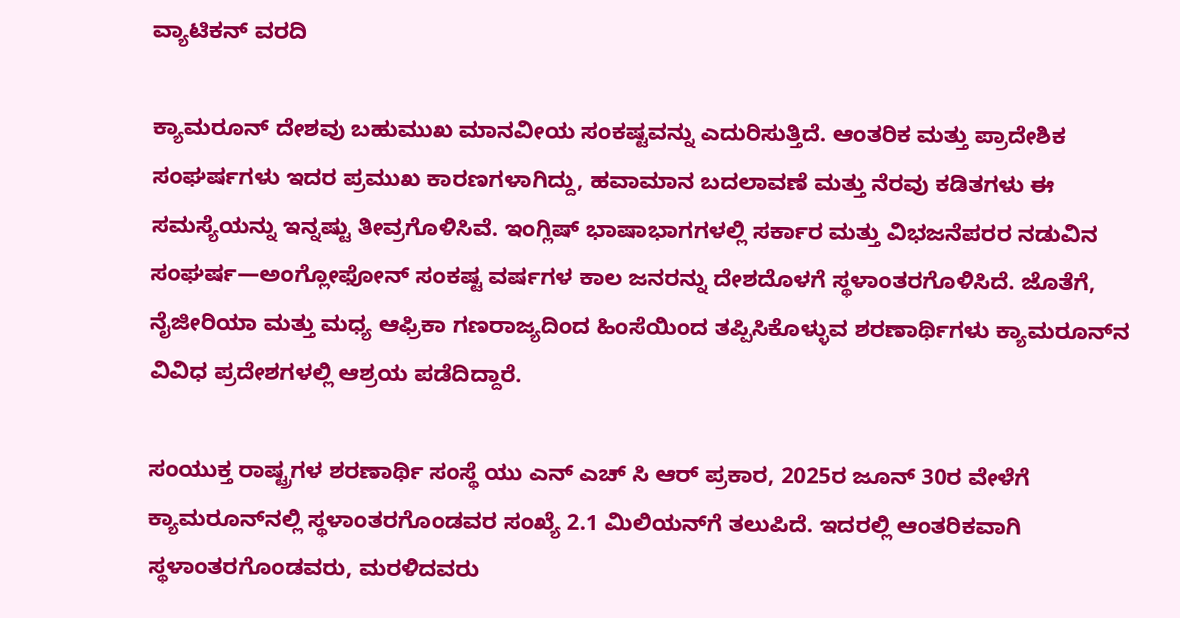ವ್ಯಾಟಿಕನ್ ವರದಿ

ಕ್ಯಾಮರೂನ್‌ ದೇಶವು ಬಹುಮುಖ ಮಾನವೀಯ ಸಂಕಷ್ಟವನ್ನು ಎದುರಿಸುತ್ತಿದೆ. ಆಂತರಿಕ ಮತ್ತು ಪ್ರಾದೇಶಿಕ ಸಂಘರ್ಷಗಳು ಇದರ ಪ್ರಮುಖ ಕಾರಣಗಳಾಗಿದ್ದು, ಹವಾಮಾನ ಬದಲಾವಣೆ ಮತ್ತು ನೆರವು ಕಡಿತಗಳು ಈ ಸಮಸ್ಯೆಯನ್ನು ಇನ್ನಷ್ಟು ತೀವ್ರಗೊಳಿಸಿವೆ. ಇಂಗ್ಲಿಷ್ ಭಾಷಾಭಾಗಗಳಲ್ಲಿ ಸರ್ಕಾರ ಮತ್ತು ವಿಭಜನೆಪರರ ನಡುವಿನ ಸಂಘರ್ಷ—ಅಂಗ್ಲೋಫೋನ್ ಸಂಕಷ್ಟ ವರ್ಷಗಳ ಕಾಲ ಜನರನ್ನು ದೇಶದೊಳಗೆ ಸ್ಥಳಾಂತರಗೊಳಿಸಿದೆ. ಜೊತೆಗೆ, ನೈಜೀರಿಯಾ ಮತ್ತು ಮಧ್ಯ ಆಫ್ರಿಕಾ ಗಣರಾಜ್ಯದಿಂದ ಹಿಂಸೆಯಿಂದ ತಪ್ಪಿಸಿಕೊಳ್ಳುವ ಶರಣಾರ್ಥಿಗಳು ಕ್ಯಾಮರೂನ್‌ನ ವಿವಿಧ ಪ್ರದೇಶಗಳಲ್ಲಿ ಆಶ್ರಯ ಪಡೆದಿದ್ದಾರೆ.

ಸಂಯುಕ್ತ ರಾಷ್ಟ್ರಗಳ ಶರಣಾರ್ಥಿ ಸಂಸ್ಥೆ ಯು ಎನ್ ಎಚ್ ಸಿ ಆರ್ ಪ್ರಕಾರ, 2025ರ ಜೂನ್ 30ರ ವೇಳೆಗೆ ಕ್ಯಾಮರೂನ್‌ನಲ್ಲಿ ಸ್ಥಳಾಂತರಗೊಂಡವರ ಸಂಖ್ಯೆ 2.1 ಮಿಲಿಯನ್‌ಗೆ ತಲುಪಿದೆ. ಇದರಲ್ಲಿ ಆಂತರಿಕವಾಗಿ ಸ್ಥಳಾಂತರಗೊಂಡವರು, ಮರಳಿದವರು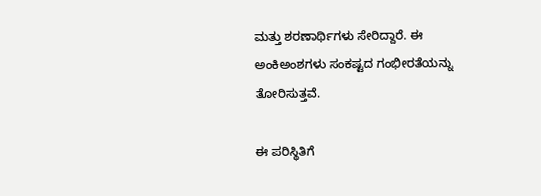ಮತ್ತು ಶರಣಾರ್ಥಿಗಳು ಸೇರಿದ್ದಾರೆ. ಈ ಅಂಕಿಅಂಶಗಳು ಸಂಕಷ್ಟದ ಗಂಭೀರತೆಯನ್ನು ತೋರಿಸುತ್ತವೆ.

ಈ ಪರಿಸ್ಥಿತಿಗೆ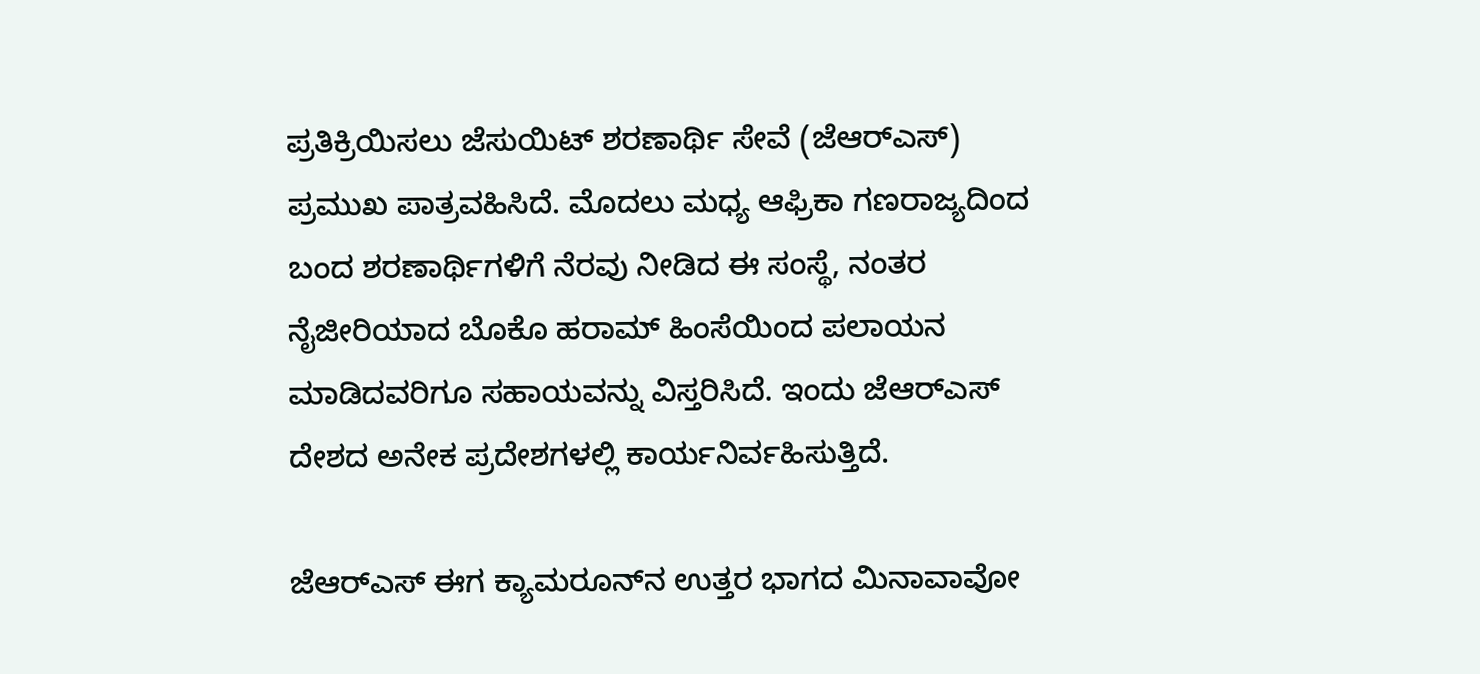ಪ್ರತಿಕ್ರಿಯಿಸಲು ಜೆಸುಯಿಟ್ ಶರಣಾರ್ಥಿ ಸೇವೆ (ಜೆಆರ್‌ಎಸ್) ಪ್ರಮುಖ ಪಾತ್ರವಹಿಸಿದೆ. ಮೊದಲು ಮಧ್ಯ ಆಫ್ರಿಕಾ ಗಣರಾಜ್ಯದಿಂದ ಬಂದ ಶರಣಾರ್ಥಿಗಳಿಗೆ ನೆರವು ನೀಡಿದ ಈ ಸಂಸ್ಥೆ, ನಂತರ ನೈಜೀರಿಯಾದ ಬೊಕೊ ಹರಾಮ್ ಹಿಂಸೆಯಿಂದ ಪಲಾಯನ ಮಾಡಿದವರಿಗೂ ಸಹಾಯವನ್ನು ವಿಸ್ತರಿಸಿದೆ. ಇಂದು ಜೆಆರ್‌ಎಸ್ ದೇಶದ ಅನೇಕ ಪ್ರದೇಶಗಳಲ್ಲಿ ಕಾರ್ಯನಿರ್ವಹಿಸುತ್ತಿದೆ.

ಜೆಆರ್‌ಎಸ್ ಈಗ ಕ್ಯಾಮರೂನ್‌ನ ಉತ್ತರ ಭಾಗದ ಮಿನಾವಾವೋ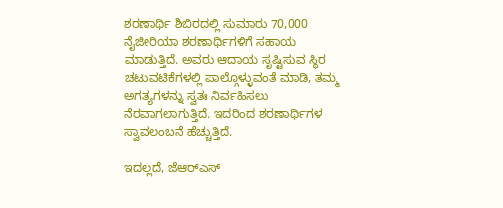ಶರಣಾರ್ಥಿ ಶಿಬಿರದಲ್ಲಿ ಸುಮಾರು 70,000 ನೈಜೀರಿಯಾ ಶರಣಾರ್ಥಿಗಳಿಗೆ ಸಹಾಯ ಮಾಡುತ್ತಿದೆ. ಅವರು ಆದಾಯ ಸೃಷ್ಟಿಸುವ ಸ್ಥಿರ ಚಟುವಟಿಕೆಗಳಲ್ಲಿ ಪಾಲ್ಗೊಳ್ಳುವಂತೆ ಮಾಡಿ, ತಮ್ಮ ಅಗತ್ಯಗಳನ್ನು ಸ್ವತಃ ನಿರ್ವಹಿಸಲು ನೆರವಾಗಲಾಗುತ್ತಿದೆ. ಇದರಿಂದ ಶರಣಾರ್ಥಿಗಳ ಸ್ವಾವಲಂಬನೆ ಹೆಚ್ಚುತ್ತಿದೆ.

ಇದಲ್ಲದೆ, ಜೆಆರ್‌ಎಸ್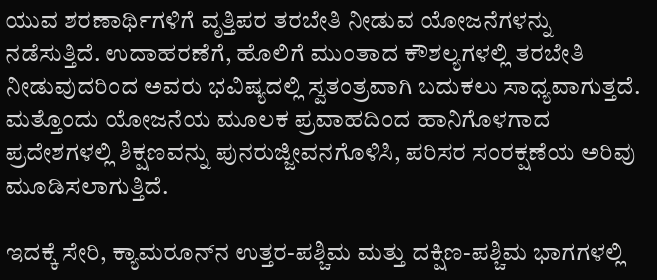ಯುವ ಶರಣಾರ್ಥಿಗಳಿಗೆ ವೃತ್ತಿಪರ ತರಬೇತಿ ನೀಡುವ ಯೋಜನೆಗಳನ್ನು ನಡೆಸುತ್ತಿದೆ. ಉದಾಹರಣೆಗೆ, ಹೊಲಿಗೆ ಮುಂತಾದ ಕೌಶಲ್ಯಗಳಲ್ಲಿ ತರಬೇತಿ ನೀಡುವುದರಿಂದ ಅವರು ಭವಿಷ್ಯದಲ್ಲಿ ಸ್ವತಂತ್ರವಾಗಿ ಬದುಕಲು ಸಾಧ್ಯವಾಗುತ್ತದೆ. ಮತ್ತೊಂದು ಯೋಜನೆಯ ಮೂಲಕ ಪ್ರವಾಹದಿಂದ ಹಾನಿಗೊಳಗಾದ ಪ್ರದೇಶಗಳಲ್ಲಿ ಶಿಕ್ಷಣವನ್ನು ಪುನರುಜ್ಜೀವನಗೊಳಿಸಿ, ಪರಿಸರ ಸಂರಕ್ಷಣೆಯ ಅರಿವು ಮೂಡಿಸಲಾಗುತ್ತಿದೆ.

ಇದಕ್ಕೆ ಸೇರಿ, ಕ್ಯಾಮರೂನ್‌ನ ಉತ್ತರ-ಪಶ್ಚಿಮ ಮತ್ತು ದಕ್ಷಿಣ-ಪಶ್ಚಿಮ ಭಾಗಗಳಲ್ಲಿ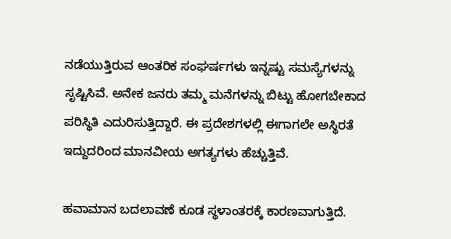ನಡೆಯುತ್ತಿರುವ ಆಂತರಿಕ ಸಂಘರ್ಷಗಳು ಇನ್ನಷ್ಟು ಸಮಸ್ಯೆಗಳನ್ನು ಸೃಷ್ಟಿಸಿವೆ. ಅನೇಕ ಜನರು ತಮ್ಮ ಮನೆಗಳನ್ನು ಬಿಟ್ಟು ಹೋಗಬೇಕಾದ ಪರಿಸ್ಥಿತಿ ಎದುರಿಸುತ್ತಿದ್ದಾರೆ. ಈ ಪ್ರದೇಶಗಳಲ್ಲಿ ಈಗಾಗಲೇ ಅಸ್ಥಿರತೆ ಇದ್ದುದರಿಂದ ಮಾನವೀಯ ಅಗತ್ಯಗಳು ಹೆಚ್ಚುತ್ತಿವೆ.

ಹವಾಮಾನ ಬದಲಾವಣೆ ಕೂಡ ಸ್ಥಳಾಂತರಕ್ಕೆ ಕಾರಣವಾಗುತ್ತಿದೆ.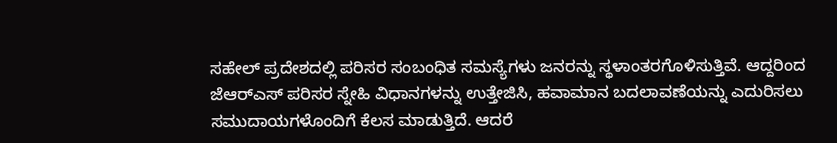ಸಹೇಲ್ ಪ್ರದೇಶದಲ್ಲಿ ಪರಿಸರ ಸಂಬಂಧಿತ ಸಮಸ್ಯೆಗಳು ಜನರನ್ನು ಸ್ಥಳಾಂತರಗೊಳಿಸುತ್ತಿವೆ. ಆದ್ದರಿಂದ ಜೆಆರ್‌ಎಸ್ ಪರಿಸರ ಸ್ನೇಹಿ ವಿಧಾನಗಳನ್ನು ಉತ್ತೇಜಿಸಿ, ಹವಾಮಾನ ಬದಲಾವಣೆಯನ್ನು ಎದುರಿಸಲು ಸಮುದಾಯಗಳೊಂದಿಗೆ ಕೆಲಸ ಮಾಡುತ್ತಿದೆ. ಆದರೆ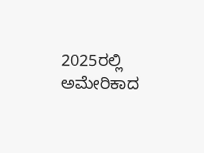2025ರಲ್ಲಿ ಅಮೇರಿಕಾದ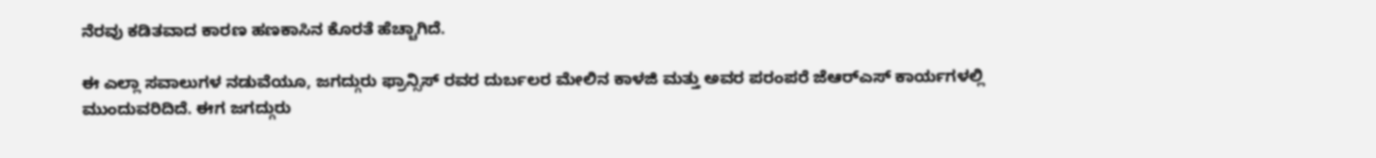ನೆರವು ಕಡಿತವಾದ ಕಾರಣ ಹಣಕಾಸಿನ ಕೊರತೆ ಹೆಚ್ಚಾಗಿದೆ.

ಈ ಎಲ್ಲಾ ಸವಾಲುಗಳ ನಡುವೆಯೂ, ಜಗದ್ಗುರು ಫ್ರಾನ್ಸಿಸ್ ರವರ ದುರ್ಬಲರ ಮೇಲಿನ ಕಾಳಜಿ ಮತ್ತು ಅವರ ಪರಂಪರೆ ಜೆಆರ್‌ಎಸ್ ಕಾರ್ಯಗಳಲ್ಲಿ ಮುಂದುವರಿದಿದೆ. ಈಗ ಜಗದ್ಗುರು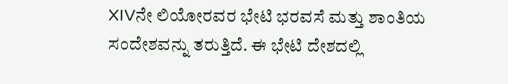XIVನೇ ಲಿಯೋರವರ ಭೇಟಿ ಭರವಸೆ ಮತ್ತು ಶಾಂತಿಯ ಸಂದೇಶವನ್ನು ತರುತ್ತಿದೆ. ಈ ಭೇಟಿ ದೇಶದಲ್ಲಿ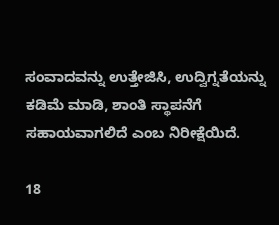ಸಂವಾದವನ್ನು ಉತ್ತೇಜಿಸಿ, ಉದ್ವಿಗ್ನತೆಯನ್ನು ಕಡಿಮೆ ಮಾಡಿ, ಶಾಂತಿ ಸ್ಥಾಪನೆಗೆ ಸಹಾಯವಾಗಲಿದೆ ಎಂಬ ನಿರೀಕ್ಷೆಯಿದೆ.

18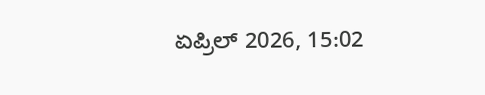ಏಪ್ರಿಲ್ 2026, 15:02